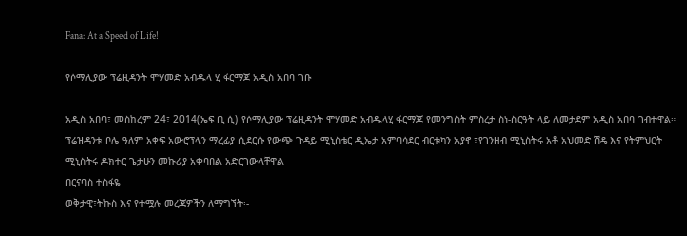Fana: At a Speed of Life!

የሶማሊያው ፕሬዚዳንት ሞሃመድ አብዱላ ሂ ፋርማጆ አዲስ አበባ ገቡ

አዲስ አበባ፣ መስከረም 24፣ 2014(ኤፍ ቢ ሲ) የሶማሊያው ፕሬዚዳንት ሞሃመድ አብዱላሂ ፋርማጆ የመንግስት ምስረታ ስነ-ስርዓት ላይ ለመታደም አዲስ አበባ ገብተዋል።
ፕሬዝዳንቱ ቦሌ ዓለም አቀፍ አውሮፕላን ማረፊያ ሲደርሱ የውጭ ጉዳይ ሚኒስቴር ዲኤታ አምባሳደር ብርቱካን አያኖ ፣የገንዘብ ሚኒስትሩ አቶ አህመድ ሽዴ እና የትምህርት ሚኒስትሩ ዶክተር ጌታሁን መኩሪያ አቀባበል አድርገውላቸዋል
በርናባስ ተስፋዬ
ወቅታዊ፣ትኩስ እና የተሟሉ መረጃዎችን ለማግኘት፡-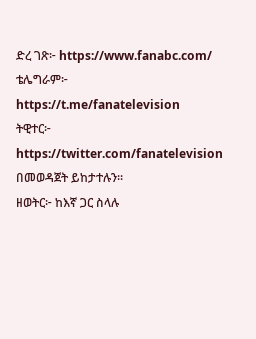ድረ ገጽ፦ https://www.fanabc.com/
ቴሌግራም፦ https://t.me/fanatelevision
ትዊተር፦ https://twitter.com/fanatelevision በመወዳጀት ይከታተሉን፡፡
ዘወትር፦ ከእኛ ጋር ስላሉ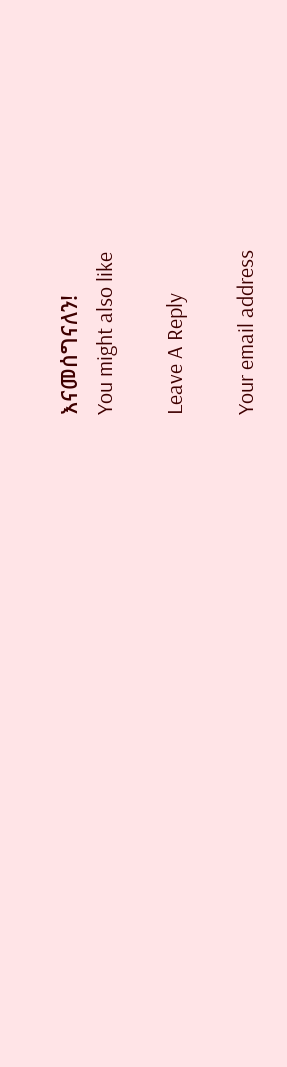እናመሰግናለን!
You might also like

Leave A Reply

Your email address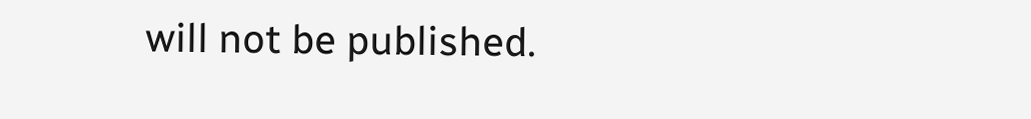will not be published.